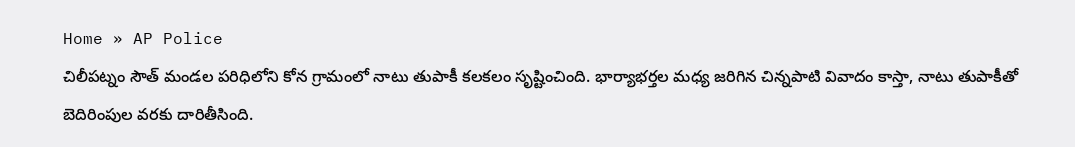Home » AP Police
చిలీపట్నం సౌత్ మండల పరిధిలోని కోన గ్రామంలో నాటు తుపాకీ కలకలం సృష్టించింది. భార్యాభర్తల మధ్య జరిగిన చిన్నపాటి వివాదం కాస్తా, నాటు తుపాకీతో బెదిరింపుల వరకు దారితీసింది.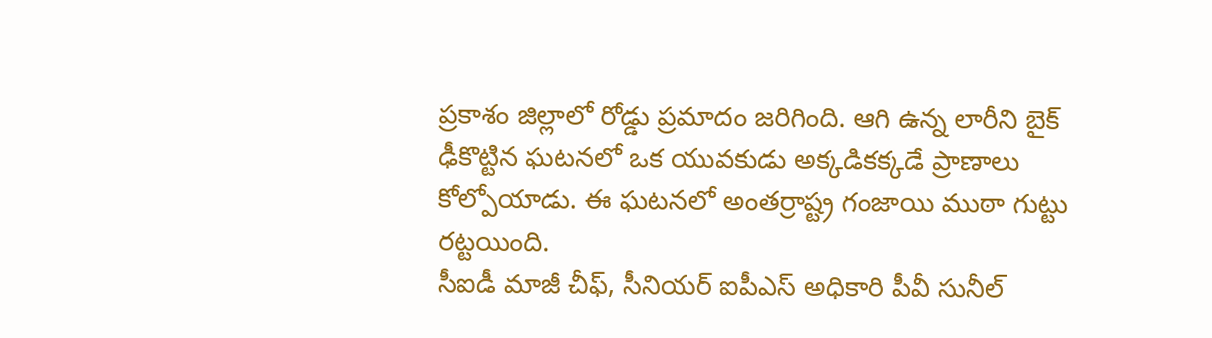ప్రకాశం జిల్లాలో రోడ్డు ప్రమాదం జరిగింది. ఆగి ఉన్న లారీని బైక్ ఢీకొట్టిన ఘటనలో ఒక యువకుడు అక్కడికక్కడే ప్రాణాలు కోల్పోయాడు. ఈ ఘటనలో అంతర్రాష్ట్ర గంజాయి ముఠా గుట్టు రట్టయింది.
సీఐడీ మాజీ చీఫ్, సీనియర్ ఐపీఎస్ అధికారి పీవీ సునీల్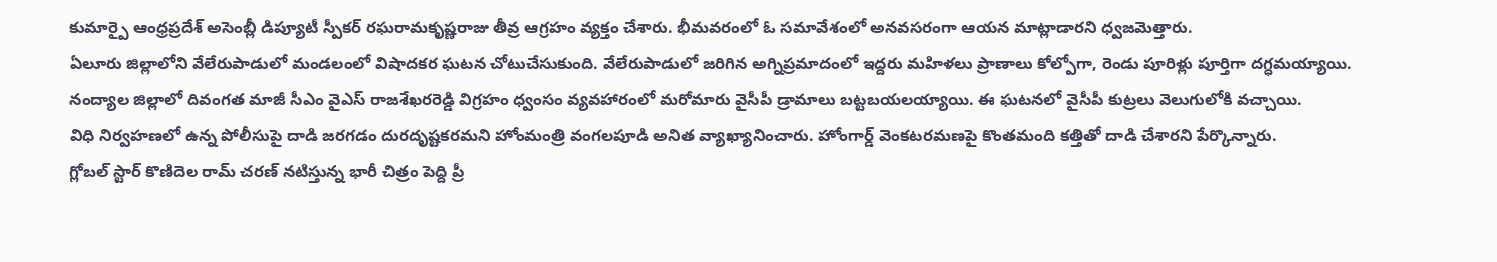కుమార్పై ఆంధ్రప్రదేశ్ అసెంబ్లీ డిప్యూటీ స్పీకర్ రఘరామకృష్ణరాజు తీవ్ర ఆగ్రహం వ్యక్తం చేశారు. భీమవరంలో ఓ సమావేశంలో అనవసరంగా ఆయన మాట్లాడారని ధ్వజమెత్తారు.
ఏలూరు జిల్లాలోని వేలేరుపాడులో మండలంలో విషాదకర ఘటన చోటుచేసుకుంది. వేలేరుపాడులో జరిగిన అగ్నిప్రమాదంలో ఇద్దరు మహిళలు ప్రాణాలు కోల్పోగా, రెండు పూరిళ్లు పూర్తిగా దగ్ధమయ్యాయి.
నంద్యాల జిల్లాలో దివంగత మాజీ సీఎం వైఎస్ రాజశేఖరరెడ్డి విగ్రహం ధ్వంసం వ్యవహారంలో మరోమారు వైసీపీ డ్రామాలు బట్టబయలయ్యాయి. ఈ ఘటనలో వైసీపీ కుట్రలు వెలుగులోకి వచ్చాయి.
విధి నిర్వహణలో ఉన్న పోలీసుపై దాడి జరగడం దురదృష్టకరమని హోంమంత్రి వంగలపూడి అనిత వ్యాఖ్యానించారు. హోంగార్డ్ వెంకటరమణపై కొంతమంది కత్తితో దాడి చేశారని పేర్కొన్నారు.
గ్లోబల్ స్టార్ కొణిదెల రామ్ చరణ్ నటిస్తున్న భారీ చిత్రం పెద్ది ప్రీ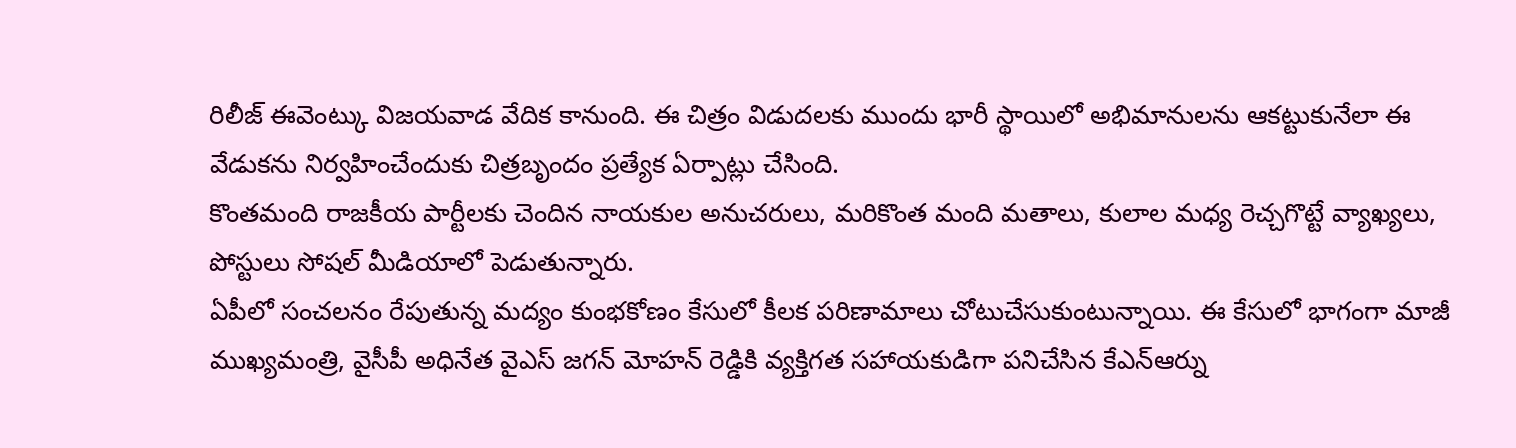రిలీజ్ ఈవెంట్కు విజయవాడ వేదిక కానుంది. ఈ చిత్రం విడుదలకు ముందు భారీ స్థాయిలో అభిమానులను ఆకట్టుకునేలా ఈ వేడుకను నిర్వహించేందుకు చిత్రబృందం ప్రత్యేక ఏర్పాట్లు చేసింది.
కొంతమంది రాజకీయ పార్టీలకు చెందిన నాయకుల అనుచరులు, మరికొంత మంది మతాలు, కులాల మధ్య రెచ్చగొట్టే వ్యాఖ్యలు, పోస్టులు సోషల్ మీడియాలో పెడుతున్నారు.
ఏపీలో సంచలనం రేపుతున్న మద్యం కుంభకోణం కేసులో కీలక పరిణామాలు చోటుచేసుకుంటున్నాయి. ఈ కేసులో భాగంగా మాజీ ముఖ్యమంత్రి, వైసీపీ అధినేత వైఎస్ జగన్ మోహన్ రెడ్డికి వ్యక్తిగత సహాయకుడిగా పనిచేసిన కేఎన్ఆర్ను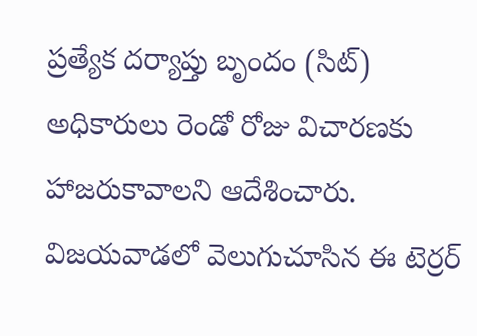ప్రత్యేక దర్యాప్తు బృందం (సిట్) అధికారులు రెండో రోజు విచారణకు హాజరుకావాలని ఆదేశించారు.
విజయవాడలో వెలుగుచూసిన ఈ టెర్రర్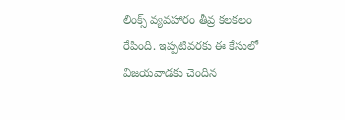లింక్స్ వ్యవహారం తీవ్ర కలకలం రేపింది. ఇప్పటివరకు ఈ కేసులో విజయవాడకు చెందిన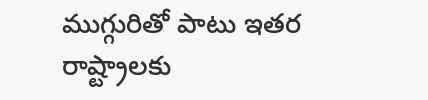ముగ్గురితో పాటు ఇతర రాష్ట్రాలకు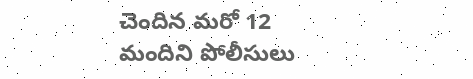చెందిన మరో 12 మందిని పోలీసులు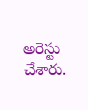అరెస్టు చేశారు.